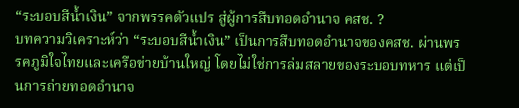“ระบอบสีน้ำเงิน” จากพรรคตัวแปร สู่ผู้การสืบทอดอำนาจ คสช. ?
บทความวิเคราะห์ว่า “ระบอบสีน้ำเงิน” เป็นการสืบทอดอำนาจของคสช. ผ่านพรรคภูมิใจไทยและเครือข่ายบ้านใหญ่ โดยไม่ใช่การล่มสลายของระบอบทหาร แต่เป็นการถ่ายทอดอำนาจ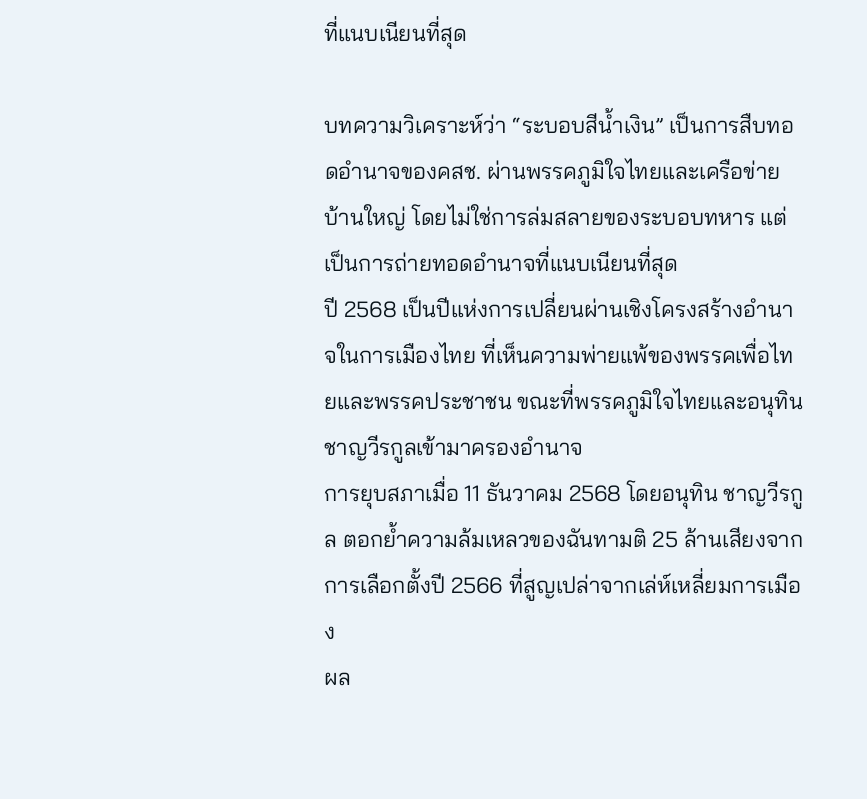ที่แนบเนียนที่สุด

บทความวิเคราะห์ว่า “ระบอบสีน้ำเงิน” เป็นการสืบทอดอำนาจของคสช. ผ่านพรรคภูมิใจไทยและเครือข่ายบ้านใหญ่ โดยไม่ใช่การล่มสลายของระบอบทหาร แต่เป็นการถ่ายทอดอำนาจที่แนบเนียนที่สุด
ปี 2568 เป็นปีแห่งการเปลี่ยนผ่านเชิงโครงสร้างอำนาจในการเมืองไทย ที่เห็นความพ่ายแพ้ของพรรคเพื่อไทยและพรรคประชาชน ขณะที่พรรคภูมิใจไทยและอนุทินชาญวีรกูลเข้ามาครองอำนาจ
การยุบสภาเมื่อ 11 ธันวาคม 2568 โดยอนุทิน ชาญวีรกูล ตอกย้ำความล้มเหลวของฉันทามติ 25 ล้านเสียงจากการเลือกตั้งปี 2566 ที่สูญเปล่าจากเล่ห์เหลี่ยมการเมือง
ผล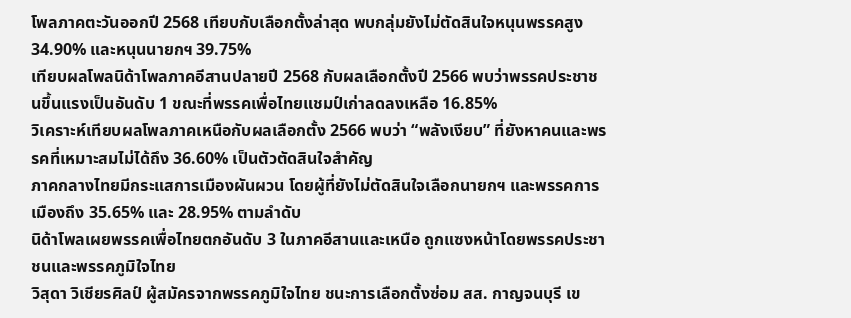โพลภาคตะวันออกปี 2568 เทียบกับเลือกตั้งล่าสุด พบกลุ่มยังไม่ตัดสินใจหนุนพรรคสูง 34.90% และหนุนนายกฯ 39.75%
เทียบผลโพลนิด้าโพลภาคอีสานปลายปี 2568 กับผลเลือกตั้งปี 2566 พบว่าพรรคประชาชนขึ้นแรงเป็นอันดับ 1 ขณะที่พรรคเพื่อไทยแชมป์เก่าลดลงเหลือ 16.85%
วิเคราะห์เทียบผลโพลภาคเหนือกับผลเลือกตั้ง 2566 พบว่า “พลังเงียบ” ที่ยังหาคนและพรรคที่เหมาะสมไม่ได้ถึง 36.60% เป็นตัวตัดสินใจสำคัญ
ภาคกลางไทยมีกระแสการเมืองผันผวน โดยผู้ที่ยังไม่ตัดสินใจเลือกนายกฯ และพรรคการเมืองถึง 35.65% และ 28.95% ตามลำดับ
นิด้าโพลเผยพรรคเพื่อไทยตกอันดับ 3 ในภาคอีสานและเหนือ ถูกแซงหน้าโดยพรรคประชาชนและพรรคภูมิใจไทย
วิสุดา วิเชียรศิลป์ ผู้สมัครจากพรรคภูมิใจไทย ชนะการเลือกตั้งซ่อม สส. กาญจนบุรี เข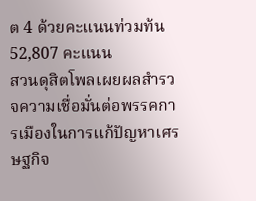ต 4 ด้วยคะแนนท่วมท้น 52,807 คะแนน
สวนดุสิตโพลเผยผลสำรวจความเชื่อมั่นต่อพรรคการเมืองในการแก้ปัญหาเศรษฐกิจ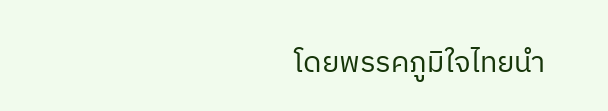โดยพรรคภูมิใจไทยนำ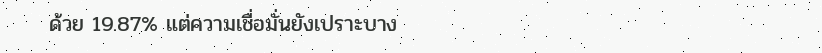ด้วย 19.87% แต่ความเชื่อมั่นยังเปราะบาง